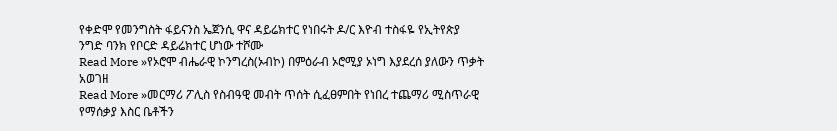የቀድሞ የመንግስት ፋይናንስ ኤጀንሲ ዋና ዳይሬክተር የነበሩት ዶ/ር እዮብ ተስፋዬ የኢትየጵያ ንግድ ባንክ የቦርድ ዳይሬክተር ሆነው ተሾሙ
Read More »የኦሮሞ ብሔራዊ ኮንግረስ(ኦብኮ) በምዕራብ ኦሮሚያ ኦነግ እያደረሰ ያለውን ጥቃት አወገዘ
Read More »መርማሪ ፖሊስ የስብዓዊ መብት ጥሰት ሲፈፀምበት የነበረ ተጨማሪ ሚስጥራዊ የማሰቃያ እስር ቤቶችን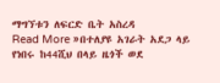ማግኘቱን ለፍርድ ቤት አስረዳ
Read More »በተለያዩ አገራት አደጋ ላይ የነበሩ ከ44ሺህ በላይ ዜጎች ወደ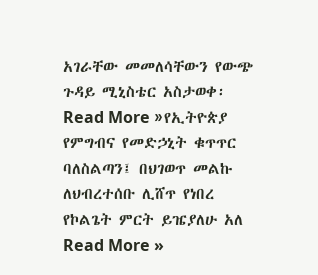አገራቸው መመለሳቸውን የውጭ ጉዳይ ሚኒስቴር አስታወቀ፡
Read More »የኢትዮጵያ የምግብና የመድኃኒት ቁጥጥር ባለስልጣን፤ በህገወጥ መልኩ ለህብረተሰቡ ሊሸጥ የነበረ የኮልጌት ምርት ይዤያለሁ አለ
Read More »